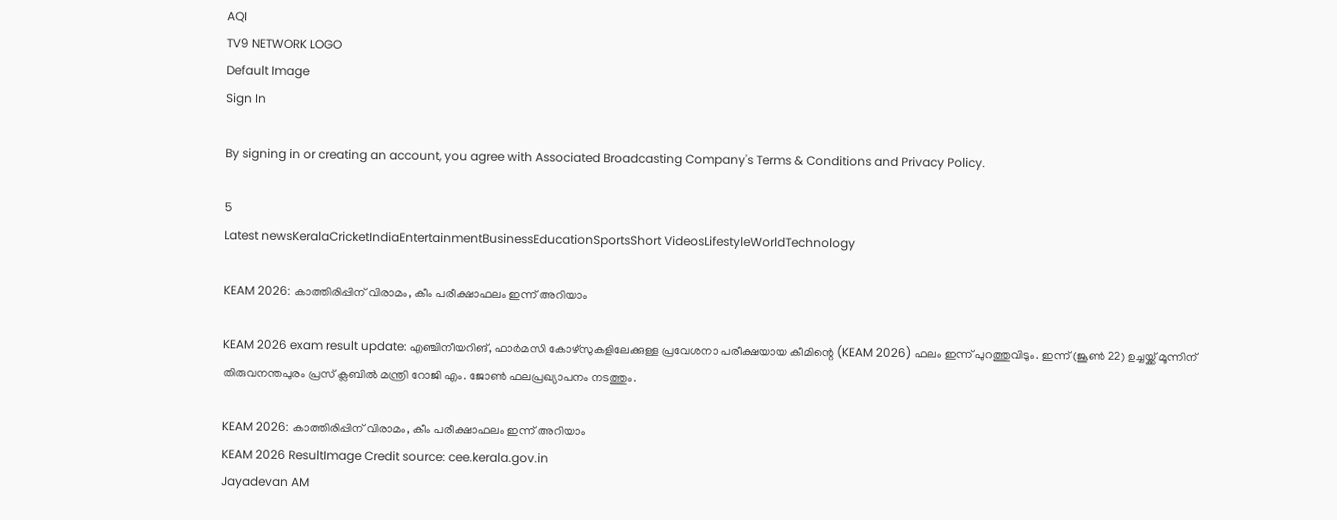AQI
TV9 NETWORK LOGO
Default Image
Sign In

By signing in or creating an account, you agree with Associated Broadcasting Company's Terms & Conditions and Privacy Policy.

5
Latest newsKeralaCricketIndiaEntertainmentBusinessEducationSportsShort VideosLifestyleWorldTechnology

KEAM 2026: കാത്തിരിപ്പിന് വിരാമം, കീം പരീക്ഷാഫലം ഇന്ന് അറിയാം

KEAM 2026 exam result update: എഞ്ചിനീയറിങ്, ഫാര്‍മസി കോഴ്‌സുകളിലേക്കുള്ള പ്രവേശനാ പരീക്ഷയായ കീമിന്റെ (KEAM 2026) ഫലം ഇന്ന് പുറത്തുവിടും. ഇന്ന് (ജൂണ്‍ 22) ഉച്ചയ്ക്ക് മൂന്നിന് തിരുവനന്തപുരം പ്രസ് ക്ലബില്‍ മന്ത്രി റോജി എം. ജോണ്‍ ഫലപ്രഖ്യാപനം നടത്തും.

KEAM 2026: കാത്തിരിപ്പിന് വിരാമം, കീം പരീക്ഷാഫലം ഇന്ന് അറിയാം
KEAM 2026 ResultImage Credit source: cee.kerala.gov.in
Jayadevan AM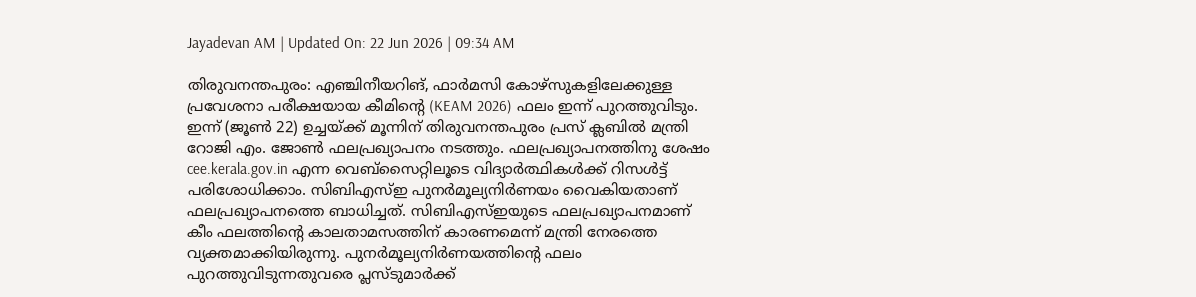Jayadevan AM | Updated On: 22 Jun 2026 | 09:34 AM

തിരുവനന്തപുരം: എഞ്ചിനീയറിങ്, ഫാര്‍മസി കോഴ്‌സുകളിലേക്കുള്ള പ്രവേശനാ പരീക്ഷയായ കീമിന്റെ (KEAM 2026) ഫലം ഇന്ന് പുറത്തുവിടും. ഇന്ന് (ജൂണ്‍ 22) ഉച്ചയ്ക്ക് മൂന്നിന് തിരുവനന്തപുരം പ്രസ് ക്ലബില്‍ മന്ത്രി റോജി എം. ജോണ്‍ ഫലപ്രഖ്യാപനം നടത്തും. ഫലപ്രഖ്യാപനത്തിനു ശേഷം cee.kerala.gov.in എന്ന വെബ്‌സൈറ്റിലൂടെ വിദ്യാര്‍ത്ഥികള്‍ക്ക് റിസള്‍ട്ട് പരിശോധിക്കാം. സിബിഎസ്ഇ പുനര്‍മൂല്യനിര്‍ണയം വൈകിയതാണ് ഫലപ്രഖ്യാപനത്തെ ബാധിച്ചത്. സിബിഎസ്ഇയുടെ ഫലപ്രഖ്യാപനമാണ് കീം ഫലത്തിന്റെ കാലതാമസത്തിന് കാരണമെന്ന് മന്ത്രി നേരത്തെ വ്യക്തമാക്കിയിരുന്നു. പുനര്‍മൂല്യനിര്‍ണയത്തിന്റെ ഫലം പുറത്തുവിടുന്നതുവരെ പ്ലസ്ടുമാര്‍ക്ക്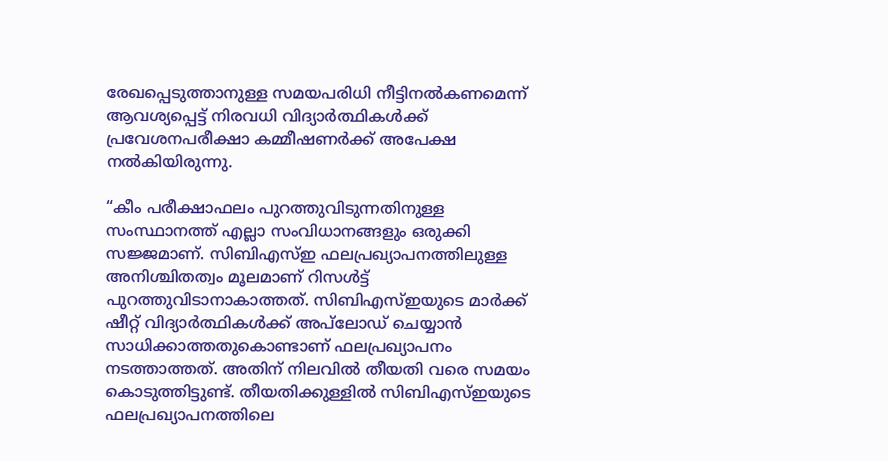രേഖപ്പെടുത്താനുള്ള സമയപരിധി നീട്ടിനല്‍കണമെന്ന് ആവശ്യപ്പെട്ട് നിരവധി വിദ്യാര്‍ത്ഥികള്‍ക്ക് പ്രവേശനപരീക്ഷാ കമ്മീഷണര്‍ക്ക് അപേക്ഷ നല്‍കിയിരുന്നു.

“കീം പരീക്ഷാഫലം പുറത്തുവിടുന്നതിനുള്ള സംസ്ഥാനത്ത് എല്ലാ സംവിധാനങ്ങളും ഒരുക്കി സജ്ജമാണ്. സിബിഎസ്ഇ ഫലപ്രഖ്യാപനത്തിലുള്ള അനിശ്ചിതത്വം മൂലമാണ് റിസള്‍ട്ട് പുറത്തുവിടാനാകാത്തത്. സിബിഎസ്ഇയുടെ മാര്‍ക്ക് ഷീറ്റ് വിദ്യാര്‍ത്ഥികള്‍ക്ക് അപ്‌ലോഡ് ചെയ്യാന്‍ സാധിക്കാത്തതുകൊണ്ടാണ് ഫലപ്രഖ്യാപനം നടത്താത്തത്. അതിന് നിലവില്‍ തീയതി വരെ സമയം കൊടുത്തിട്ടുണ്ട്. തീയതിക്കുള്ളില്‍ സിബിഎസ്ഇയുടെ ഫലപ്രഖ്യാപനത്തിലെ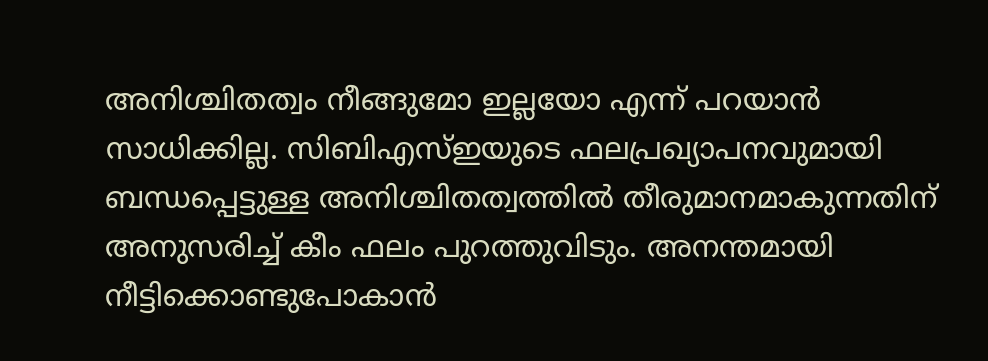അനിശ്ചിതത്വം നീങ്ങുമോ ഇല്ലയോ എന്ന് പറയാന്‍ സാധിക്കില്ല. സിബിഎസ്ഇയുടെ ഫലപ്രഖ്യാപനവുമായി ബന്ധപ്പെട്ടുള്ള അനിശ്ചിതത്വത്തില്‍ തീരുമാനമാകുന്നതിന് അനുസരിച്ച് കീം ഫലം പുറത്തുവിടും. അനന്തമായി നീട്ടിക്കൊണ്ടുപോകാന്‍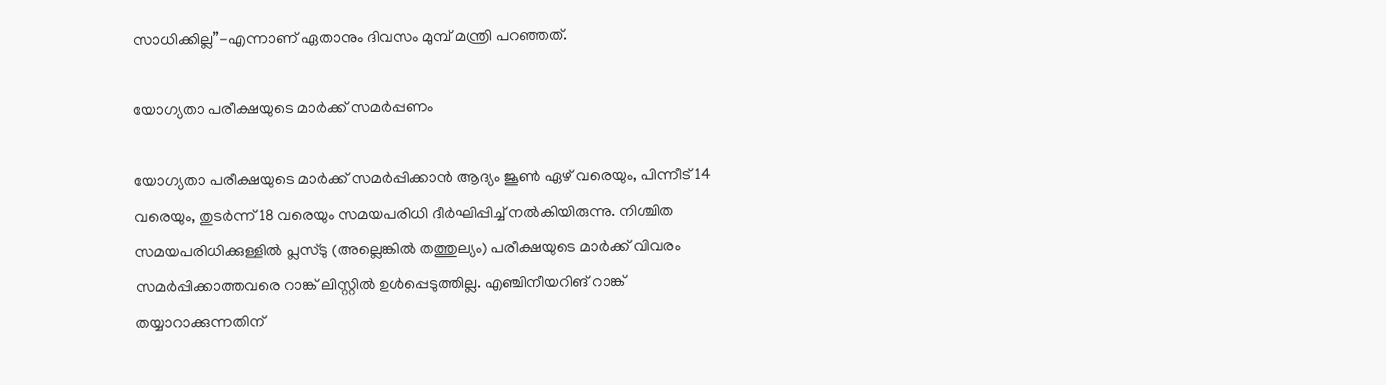സാധിക്കില്ല”-എന്നാണ് ഏതാനും ദിവസം മുമ്പ് മന്ത്രി പറഞ്ഞത്.

യോഗ്യതാ പരീക്ഷയുടെ മാര്‍ക്ക് സമര്‍പ്പണം

യോഗ്യതാ പരീക്ഷയുടെ മാര്‍ക്ക് സമര്‍പ്പിക്കാന്‍ ആദ്യം ജൂണ്‍ ഏഴ് വരെയും, പിന്നീട് 14 വരെയും, തുടര്‍ന്ന് 18 വരെയും സമയപരിധി ദീര്‍ഘിപ്പിച്ച് നല്‍കിയിരുന്നു. നിശ്ചിത സമയപരിധിക്കുള്ളില്‍ പ്ലസ്ടു (അല്ലെങ്കില്‍ തത്തുല്യം) പരീക്ഷയുടെ മാര്‍ക്ക് വിവരം സമര്‍പ്പിക്കാത്തവരെ റാങ്ക് ലിസ്റ്റില്‍ ഉള്‍പ്പെടുത്തില്ല. എഞ്ചിനീയറിങ് റാങ്ക് തയ്യാറാക്കുന്നതിന്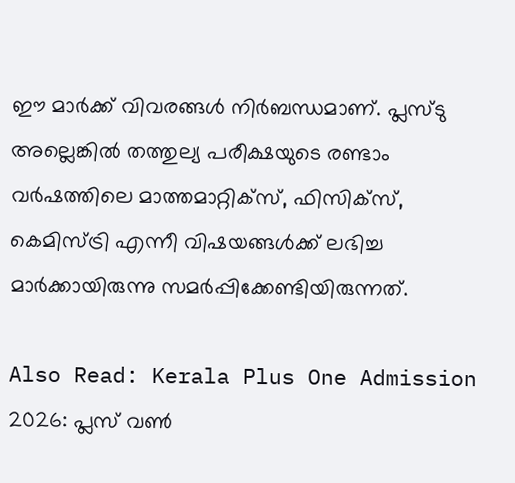ഈ മാര്‍ക്ക് വിവരങ്ങള്‍ നിര്‍ബന്ധമാണ്. പ്ലസ്ടു അല്ലെങ്കില്‍ തത്തുല്യ പരീക്ഷയുടെ രണ്ടാം വര്‍ഷത്തിലെ മാത്തമാറ്റിക്‌സ്, ഫിസിക്‌സ്, കെമിസ്ട്രി എന്നീ വിഷയങ്ങള്‍ക്ക് ലഭിച്ച മാര്‍ക്കായിരുന്നു സമര്‍പ്പിക്കേണ്ടിയിരുന്നത്.

Also Read: Kerala Plus One Admission 2026: പ്ലസ് വൺ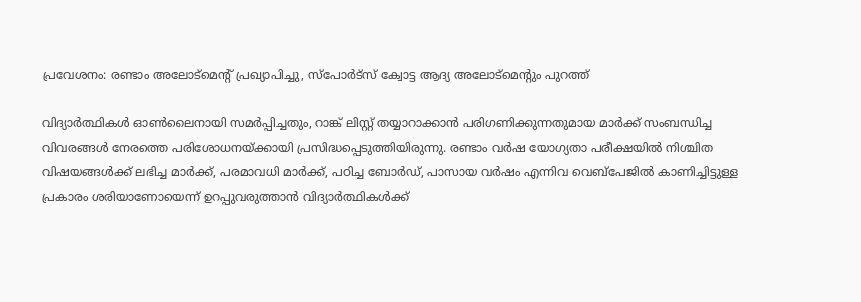പ്രവേശനം: രണ്ടാം അലോട്മെൻ്റ് പ്രഖ്യാപിച്ചു, സ്പോർട്സ് ക്വോട്ട ആദ്യ അലോട്മെൻ്റും പുറത്ത്

വിദ്യാര്‍ത്ഥികള്‍ ഓണ്‍ലൈനായി സമര്‍പ്പിച്ചതും, റാങ്ക് ലിസ്റ്റ് തയ്യാറാക്കാന്‍ പരിഗണിക്കുന്നതുമായ മാര്‍ക്ക് സംബന്ധിച്ച വിവരങ്ങള്‍ നേരത്തെ പരിശോധനയ്ക്കായി പ്രസിദ്ധപ്പെടുത്തിയിരുന്നു. രണ്ടാം വര്‍ഷ യോഗ്യതാ പരീക്ഷയില്‍ നിശ്ചിത വിഷയങ്ങള്‍ക്ക് ലഭിച്ച മാര്‍ക്ക്, പരമാവധി മാര്‍ക്ക്, പഠിച്ച ബോര്‍ഡ്, പാസായ വര്‍ഷം എന്നിവ വെബ്‌പേജില്‍ കാണിച്ചിട്ടുള്ള പ്രകാരം ശരിയാണോയെന്ന് ഉറപ്പുവരുത്താന്‍ വിദ്യാര്‍ത്ഥികള്‍ക്ക്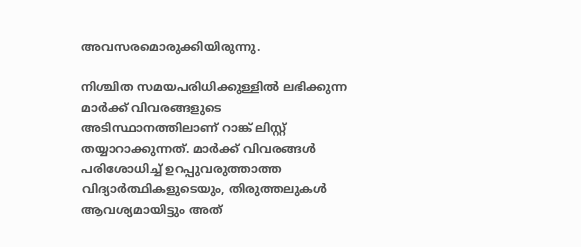അവസരമൊരുക്കിയിരുന്നു.

നിശ്ചിത സമയപരിധിക്കുള്ളില്‍ ലഭിക്കുന്ന മാര്‍ക്ക് വിവരങ്ങളുടെ അടിസ്ഥാനത്തിലാണ് റാങ്ക് ലിസ്റ്റ് തയ്യാറാക്കുന്നത്. മാര്‍ക്ക് വിവരങ്ങള്‍ പരിശോധിച്ച് ഉറപ്പുവരുത്താത്ത വിദ്യാര്‍ത്ഥികളുടെയും, തിരുത്തലുകള്‍ ആവശ്യമായിട്ടും അത്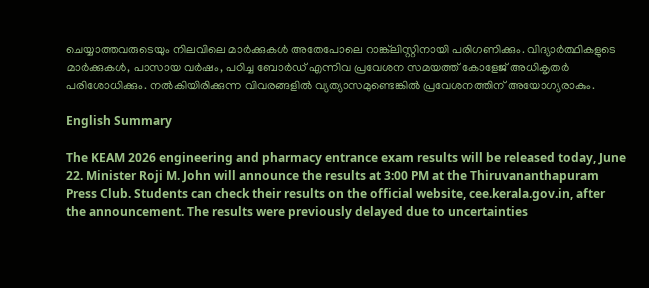ചെയ്യാത്തവരുടെയും നിലവിലെ മാര്‍ക്കുകള്‍ അതേപോലെ റാങ്ക്‌ലിസ്റ്റിനായി പരിഗണിക്കും. വിദ്യാര്‍ത്ഥികളുടെ മാര്‍ക്കുകള്‍, പാസായ വര്‍ഷം, പഠിച്ച ബോര്‍ഡ് എന്നിവ പ്രവേശന സമയത്ത് കോളേജ് അധികൃതര്‍ പരിശോധിക്കും. നല്‍കിയിരിക്കുന്ന വിവരങ്ങളില്‍ വ്യത്യാസമുണ്ടെങ്കില്‍ പ്രവേശനത്തിന് അയോഗ്യരാകും.

English Summary

The KEAM 2026 engineering and pharmacy entrance exam results will be released today, June 22. Minister Roji M. John will announce the results at 3:00 PM at the Thiruvananthapuram Press Club. Students can check their results on the official website, cee.kerala.gov.in, after the announcement. The results were previously delayed due to uncertainties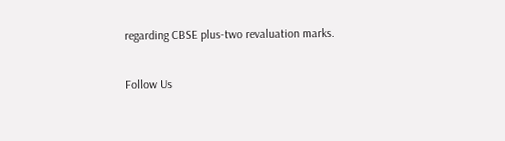regarding CBSE plus-two revaluation marks.

Follow Us